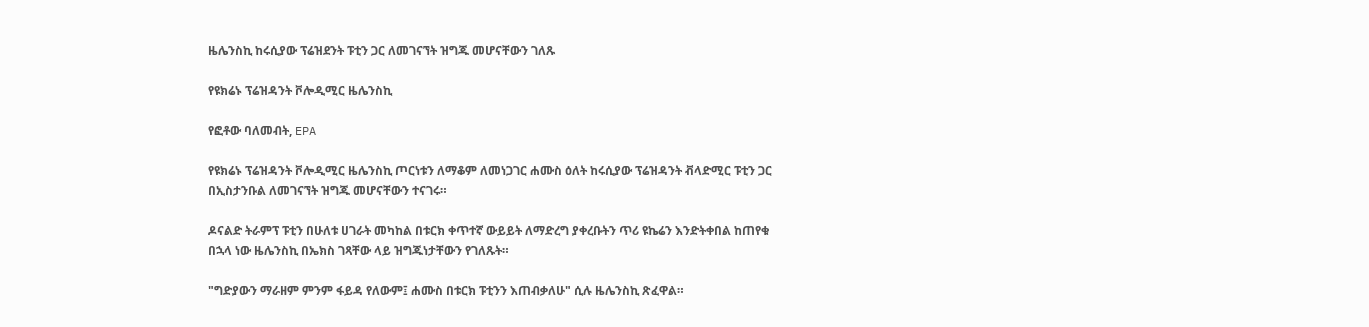ዜሌንስኪ ከሩሲያው ፕሬዝደንት ፑቲን ጋር ለመገናኘት ዝግጁ መሆናቸውን ገለጹ

የዩክሬኑ ፕሬዝዳንት ቮሎዲሚር ዜሌንስኪ

የፎቶው ባለመብት, EPA

የዩክሬኑ ፕሬዝዳንት ቮሎዲሚር ዜሌንስኪ ጦርነቱን ለማቆም ለመነጋገር ሐሙስ ዕለት ከሩሲያው ፕሬዝዳንት ቭላድሚር ፑቲን ጋር በኢስታንቡል ለመገናኘት ዝግጁ መሆናቸውን ተናገሩ።

ዶናልድ ትራምፕ ፑቲን በሁለቱ ሀገራት መካከል በቱርክ ቀጥተኛ ውይይት ለማድረግ ያቀረቡትን ጥሪ ዩኬሬን እንድትቀበል ከጠየቁ በኋላ ነው ዜሌንስኪ በኤክስ ገጻቸው ላይ ዝግጁነታቸውን የገለጹት።

"ግድያውን ማራዘም ምንም ፋይዳ የለውም፤ ሐሙስ በቱርክ ፑቲንን እጠብቃለሁ" ሲሉ ዜሌንስኪ ጽፈዋል።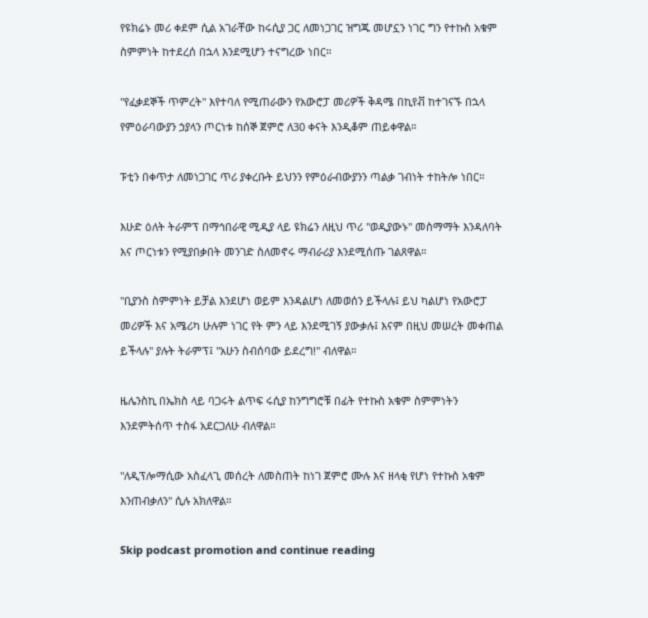የዩክሬኑ መሪ ቀደም ሲል አገራቸው ከሩሲያ ጋር ለመነጋገር ዝግጁ መሆኗን ነገር ግን የተኩስ አቁም ስምምነት ከተደረሰ በኋላ እንደሚሆን ተናግረው ነበር።

"የፈቃደኞች ጥምረት" እየተባለ የሚጠራውን የአውሮፓ መሪዎች ቅዳሜ በኪየቭ ከተገናኙ በኋላ የምዕራባውያን ኃያላን ጦርነቱ ከሰኞ ጀምሮ ለ30 ቀናት እንዲቆም ጠይቀዋል።

ፑቲን በቀጥታ ለመነጋገር ጥሪ ያቀረቡት ይህንን የምዕራብውያንን ጣልቃ ገብነት ተከትሎ ነበር።

እሁድ ዕለት ትራምፕ በማኅበራዊ ሚዲያ ላይ ዩክሬን ለዚህ ጥሪ "ወዲያውኑ" መስማማት እንዳለባት እና ጦርነቱን የሚያበቃበት መንገድ ስለመኖሩ ማብራሪያ እንደሚሰጡ ገልጸዋል።

"ቢያንስ ስምምነት ይቻል እንደሆነ ወይም እንዳልሆነ ለመወሰን ይችላሉ፤ ይህ ካልሆነ የአውሮፓ መሪዎች እና አሜሪካ ሁሉም ነገር የት ምን ላይ እንደሚገኝ ያውቃሉ፤ እናም በዚህ መሠረት መቀጠል ይችላሉ" ያሉት ትራምፕ፤ "አሁን ስብሰባው ይደረግ!" ብለዋል።

ዜሌንስኪ በኤክስ ላይ ባጋሩት ልጥፍ ሩሲያ ከንግግሮቹ በፊት የተኩስ አቁም ስምምነትን እንደምትሰጥ ተስፋ አደርጋለሁ ብለዋል።

"ለዲፕሎማሲው አስፈላጊ መሰረት ለመስጠት ከነገ ጀምሮ ሙሉ እና ዘላቂ የሆነ የተኩስ አቁም እንጠብቃለን" ሲሉ አክለዋል።

Skip podcast promotion and continue reading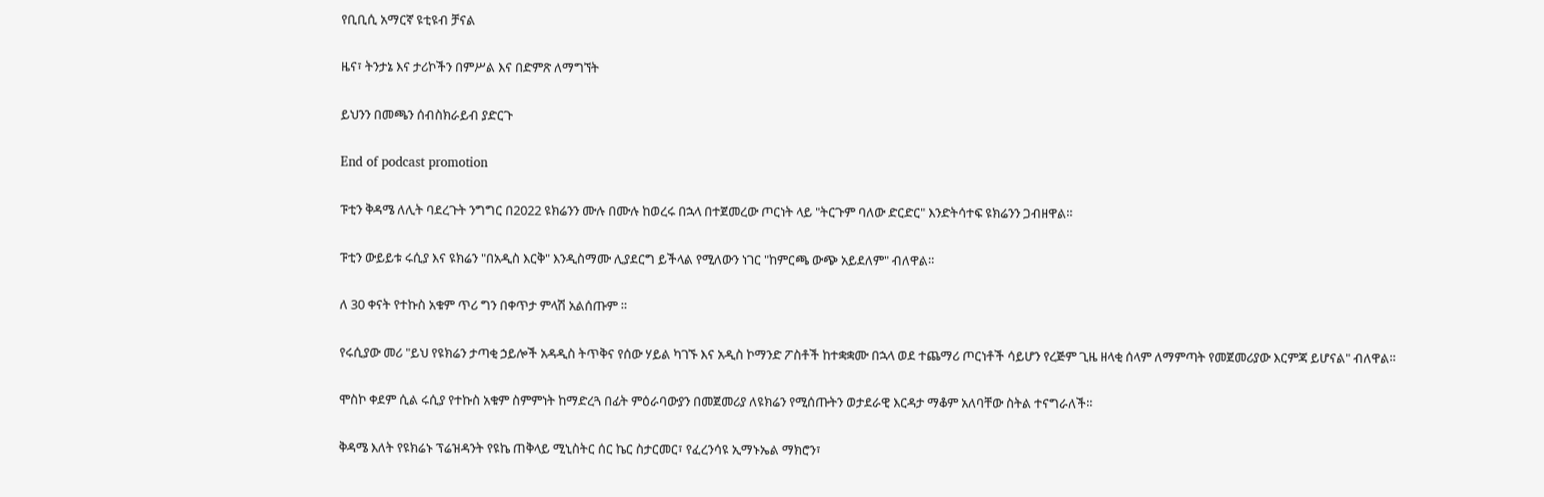የቢቢሲ አማርኛ ዩቲዩብ ቻናል

ዜና፣ ትንታኔ እና ታሪኮችን በምሥል እና በድምጽ ለማግኘት

ይህንን በመጫን ሰብስክራይብ ያድርጉ

End of podcast promotion

ፑቲን ቅዳሜ ለሊት ባደረጉት ንግግር በ2022 ዩክሬንን ሙሉ በሙሉ ከወረሩ በኋላ በተጀመረው ጦርነት ላይ "ትርጉም ባለው ድርድር" እንድትሳተፍ ዩክሬንን ጋብዘዋል።

ፑቲን ውይይቱ ሩሲያ እና ዩክሬን "በአዲስ እርቅ" እንዲስማሙ ሊያደርግ ይችላል የሚለውን ነገር "ከምርጫ ውጭ አይደለም" ብለዋል።

ለ 30 ቀናት የተኩስ አቁም ጥሪ ግን በቀጥታ ምላሽ አልሰጡም ።

የሩሲያው መሪ "ይህ የዩክሬን ታጣቂ ኃይሎች አዳዲስ ትጥቅና የሰው ሃይል ካገኙ እና አዲስ ኮማንድ ፖስቶች ከተቋቋሙ በኋላ ወደ ተጨማሪ ጦርነቶች ሳይሆን የረጅም ጊዜ ዘላቂ ሰላም ለማምጣት የመጀመሪያው እርምጃ ይሆናል" ብለዋል።

ሞስኮ ቀደም ሲል ሩሲያ የተኩስ አቁም ስምምነት ከማድረጓ በፊት ምዕራባውያን በመጀመሪያ ለዩክሬን የሚሰጡትን ወታደራዊ እርዳታ ማቆም አለባቸው ስትል ተናግራለች።

ቅዳሜ እለት የዩክሬኑ ፕሬዝዳንት የዩኬ ጠቅላይ ሚኒስትር ሰር ኬር ስታርመር፣ የፈረንሳዩ ኢማኑኤል ማክሮን፣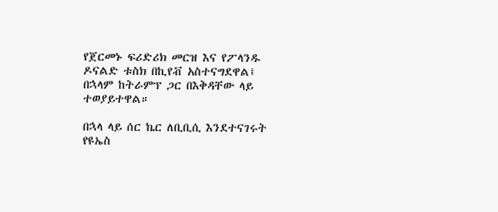የጀርመኑ ፍሪድሪክ መርዝ እና የፖላንዱ ዶናልድ ቱስክ በኪየቭ አስተናግደዋል፤ በኋላም ከትራምፕ ጋር በእቅዳቸው ላይ ተወያይተዋል።

በኋላ ላይ ሰር ኬር ለቢቢሲ እንደተናገሩት የዩኤስ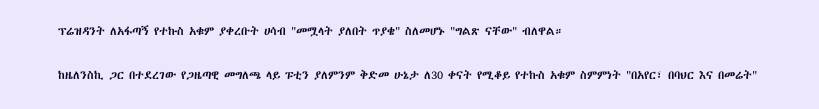ፕሬዝዳንት ለአፋጣኝ የተኩስ አቁም ያቀረቡት ሀሳብ "መሟላት ያለበት ጥያቄ" ስለመሆኑ "ግልጽ ናቸው" ብለዋል።

ከዜለንስኪ ጋር በተደረገው የጋዜጣዊ መግለጫ ላይ ፑቲን ያለምንም ቅድመ ሁኔታ ለ30 ቀናት የሚቆይ የተኩስ አቁም ስምምነት "በአየር፣ በባህር እና በመሬት"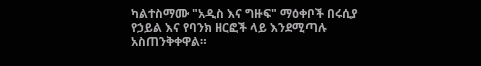ካልተስማሙ "አዲስ እና ግዙፍ" ማዕቀቦች በሩሲያ የኃይል እና የባንክ ዘርፎች ላይ እንደሚጣሉ አስጠንቅቀዋል።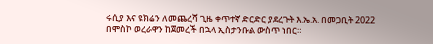ሩሲያ እና ዩክሬን ለመጨረሻ ጊዜ ቀጥተኛ ድርድር ያደረጉት እ.ኤ.አ. በመጋቢት 2022 በሞስኮ ወረራዋን ከጀመረች በኋላ ኢስታንቡል ውስጥ ነበር።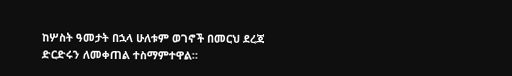ከሦስት ዓመታት በኋላ ሁለቱም ወገኖች በመርህ ደረጃ ድርድሩን ለመቀጠል ተስማምተዋል።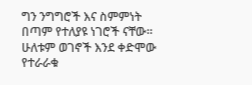ግን ንግግሮች እና ስምምነት በጣም የተለያዩ ነገሮች ናቸው። ሁለቱም ወገኖች እንደ ቀድሞው የተራራቁ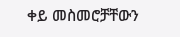ቀይ መስመሮቻቸውን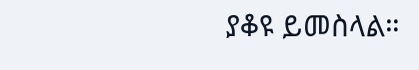ያቆዩ ይመስላል።